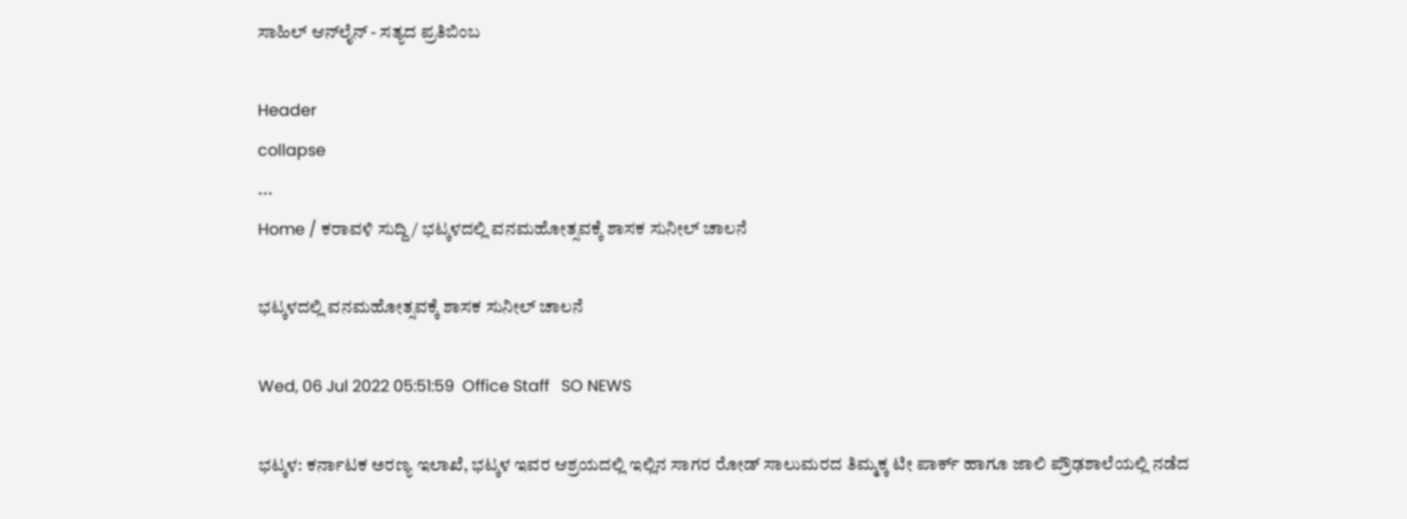ಸಾಹಿಲ್ ಆನ್‌ಲೈನ್ - ಸತ್ಯದ ಪ್ರತಿಬಿಂಬ

Header
collapse
...
Home / ಕರಾವಳಿ ಸುದ್ದಿ / ಭಟ್ಕಳದಲ್ಲಿ ವನಮಹೋತ್ಸವಕ್ಕೆ ಶಾಸಕ ಸುನೀಲ್ ಚಾಲನೆ

ಭಟ್ಕಳದಲ್ಲಿ ವನಮಹೋತ್ಸವಕ್ಕೆ ಶಾಸಕ ಸುನೀಲ್ ಚಾಲನೆ

Wed, 06 Jul 2022 05:51:59  Office Staff   SO NEWS

ಭಟ್ಕಳ: ಕರ್ನಾಟಕ ಅರಣ್ಯ ಇಲಾಖೆ, ಭಟ್ಕಳ ಇವರ ಆಶ್ರಯದಲ್ಲಿ ಇಲ್ಲಿನ ಸಾಗರ ರೋಡ್ ಸಾಲುಮರದ ತಿಮ್ಮಕ್ಕ ಟೀ ಪಾರ್ಕ್ ಹಾಗೂ ಜಾಲಿ ಪ್ರೌಢಶಾಲೆಯಲ್ಲಿ ನಡೆದ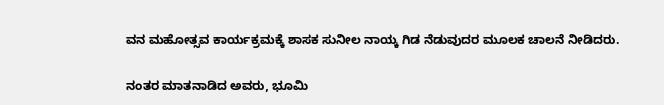ವನ ಮಹೋತ್ಸವ ಕಾರ್ಯಕ್ರಮಕ್ಕೆ ಶಾಸಕ ಸುನೀಲ ನಾಯ್ಕ ಗಿಡ ನೆಡುವುದರ ಮೂಲಕ ಚಾಲನೆ ನೀಡಿದರು.

ನಂತರ ಮಾತನಾಡಿದ ಅವರು, ಭೂಮಿ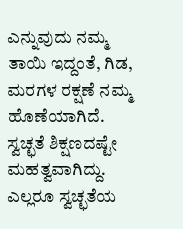ಎನ್ನುವುದು ನಮ್ಮ ತಾಯಿ ಇದ್ದಂತೆ, ಗಿಡ, ಮರಗಳ ರಕ್ಷಣೆ ನಮ್ಮ ಹೊಣೆಯಾಗಿದೆ. ಸ್ವಚ್ಛತೆ ಶಿಕ್ಷಣದಷ್ಟೇ ಮಹತ್ವವಾಗಿದ್ದು. ಎಲ್ಲರೂ ಸ್ವಚ್ಛತೆಯ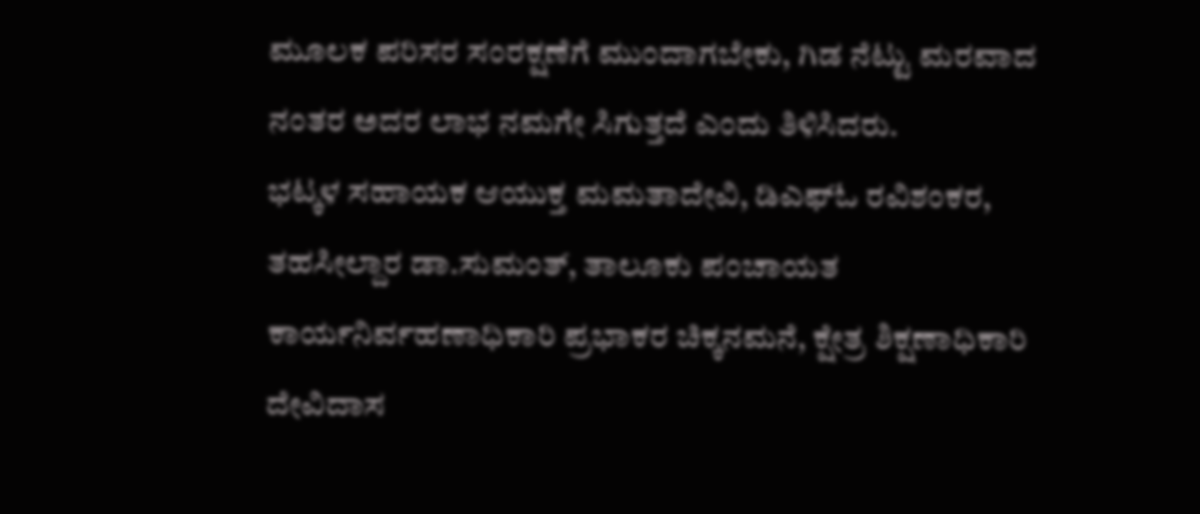ಮೂಲಕ ಪರಿಸರ ಸಂರಕ್ಷಣೆಗೆ ಮುಂದಾಗಬೇಕು, ಗಿಡ ನೆಟ್ಟು ಮರವಾದ ನಂತರ ಅದರ ಲಾಭ ನಮಗೇ ಸಿಗುತ್ತದೆ ಎಂದು ತಿಳಿಸಿದರು.
ಭಟ್ಕಳ ಸಹಾಯಕ ಆಯುಕ್ತ ಮಮತಾದೇವಿ, ಡಿಎಫ್‌ಓ ರವಿಶಂಕರ, ತಹಸೀಲ್ದಾರ ಡಾ.ಸುಮಂತ್, ತಾಲೂಕು ಪಂಚಾಯತ ಕಾರ್ಯನಿರ್ವಹಣಾಧಿಕಾರಿ ಪ್ರಭಾಕರ ಚಿಕ್ಕನಮನೆ, ಕ್ಷೇತ್ರ ಶಿಕ್ಷಣಾಧಿಕಾರಿ ದೇವಿದಾಸ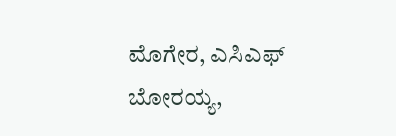ಮೊಗೇರ, ಎಸಿಎಫ್ ಬೋರಯ್ಯ,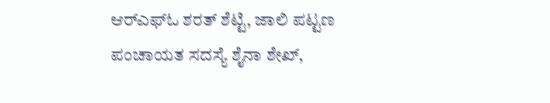ಆರ್‌ಎಫ್‌ಓ ಶರತ್ ಶೆಟ್ಟಿ, ಜಾಲಿ ಪಟ್ಟಣ ಪಂಚಾಯತ ಸದಸ್ಯೆ ಶೈನಾ ಶೇಖ್,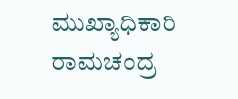ಮುಖ್ಯಾಧಿಕಾರಿ ರಾಮಚಂದ್ರ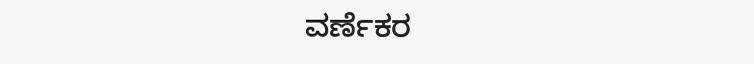ವರ್ಣೆಕರ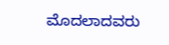ಮೊದಲಾದವರು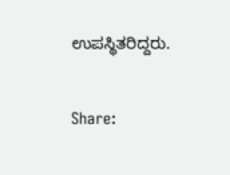ಉಪಸ್ಥಿತರಿದ್ದರು.


Share: